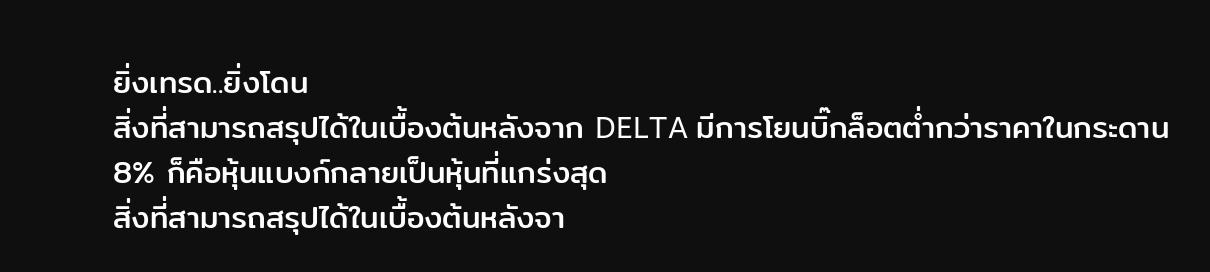ยิ่งเทรด..ยิ่งโดน
สิ่งที่สามารถสรุปได้ในเบื้องต้นหลังจาก DELTA มีการโยนบิ๊กล็อตต่ำกว่าราคาในกระดาน 8% ก็คือหุ้นแบงก์กลายเป็นหุ้นที่แกร่งสุด
สิ่งที่สามารถสรุปได้ในเบื้องต้นหลังจา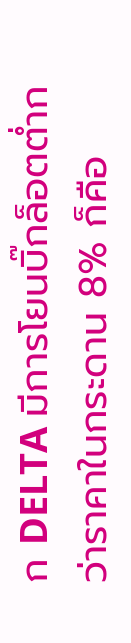ก DELTA มีการโยนบิ๊กล็อตต่ำกว่าราคาในกระดาน 8% ก็คือ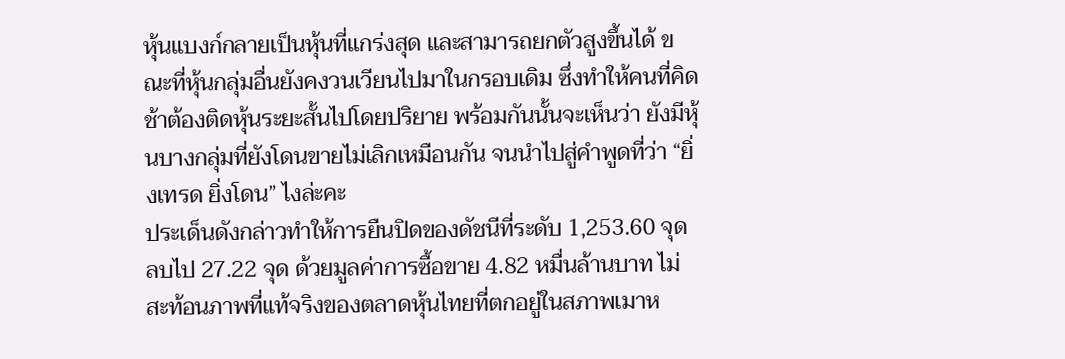หุ้นแบงก์กลายเป็นหุ้นที่แกร่งสุด และสามารถยกตัวสูงขึ้นได้ ขณะที่หุ้นกลุ่มอื่นยังคงวนเวียนไปมาในกรอบเดิม ซึ่งทำให้คนที่คิดช้าต้องติดหุ้นระยะสั้นไปโดยปริยาย พร้อมกันนั้นจะเห็นว่า ยังมีหุ้นบางกลุ่มที่ยังโดนขายไม่เลิกเหมือนกัน จนนำไปสู่คำพูดที่ว่า “ยิ่งเทรด ยิ่งโดน” ไงล่ะคะ
ประเด็นดังกล่าวทำให้การยืนปิดของดัชนีที่ระดับ 1,253.60 จุด ลบไป 27.22 จุด ด้วยมูลค่าการซื้อขาย 4.82 หมื่นล้านบาท ไม่สะท้อนภาพที่แท้จริงของตลาดหุ้นไทยที่ตกอยู่ในสภาพเมาห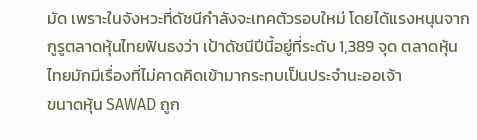มัด เพราะในจังหวะที่ดัชนีกำลังจะเทคตัวรอบใหม่ โดยได้แรงหนุนจากกูรูตลาดหุ้นไทยฟันธงว่า เป้าดัชนีปีนี้อยู่ที่ระดับ 1,389 จุด ตลาดหุ้นไทยมักมีเรื่องที่ไม่คาดคิดเข้ามากระทบเป็นประจำนะออเจ้า
ขนาดหุ้น SAWAD ถูก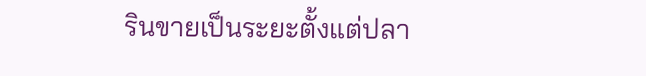รินขายเป็นระยะตั้งแต่ปลา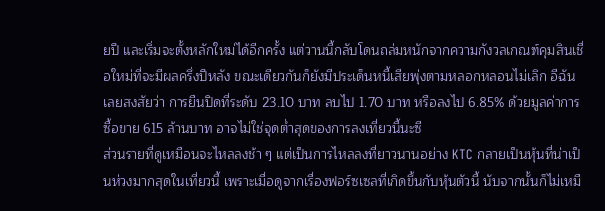ยปี และเริ่มจะตั้งหลักใหม่ได้อีกครั้ง แต่วานนี้กลับโดนถล่มหนักจากความกังวลเกณฑ์คุมสินเชื่อใหม่ที่จะมีผลครึ่งปีหลัง ขณะเดียวกันก็ยังมีประเด็นหนี้เสียพุ่งตามหลอกหลอนไม่เลิก อีฉันเลยสงสัยว่า การยืนปิดที่ระดับ 23.10 บาท ลบไป 1.70 บาท หรือลงไป 6.85% ด้วยมูลค่าการซื้อขาย 615 ล้านบาท อาจไม่ใช่จุดต่ำสุดของการลงเที่ยวนี้นะซี
ส่วนรายที่ดูเหมือนจะไหลลงช้า ๆ แต่เป็นการไหลลงที่ยาวนานอย่าง KTC กลายเป็นหุ้นที่น่าเป็นห่วงมากสุดในเที่ยวนี้ เพราะเมื่อดูจากเรื่องฟอร์ซเซลที่เกิดขึ้นกับหุ้นตัวนี้ นับจากนั้นก็ไม่เหมื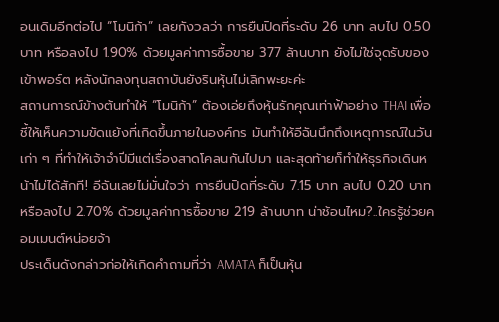อนเดิมอีกต่อไป “โมนิก้า” เลยกังวลว่า การยืนปิดที่ระดับ 26 บาท ลบไป 0.50 บาท หรือลงไป 1.90% ด้วยมูลค่าการซื้อขาย 377 ล้านบาท ยังไม่ใช่จุดรับของเข้าพอร์ต หลังนักลงทุนสถาบันยังรินหุ้นไม่เลิกพะยะค่ะ
สถานการณ์ข้างต้นทำให้ “โมนิก้า” ต้องเอ่ยถึงหุ้นรักคุณเท่าฟ้าอย่าง THAI เพื่อชี้ให้เห็นความขัดแย้งที่เกิดขึ้นภายในองค์กร มันทำให้อีฉันนึกถึงเหตุการณ์ในวันเก่า ๆ ที่ทำให้เจ้าจำปีมีแต่เรื่องสาดโคลนกันไปมา และสุดท้ายก็ทำให้ธุรกิจเดินหน้าไม่ได้สักที! อีฉันเลยไม่มั่นใจว่า การยืนปิดที่ระดับ 7.15 บาท ลบไป 0.20 บาท หรือลงไป 2.70% ด้วยมูลค่าการซื้อขาย 219 ล้านบาท น่าช้อนไหม?..ใครรู้ช่วยคอมเมนต์หน่อยจ้า
ประเด็นดังกล่าวก่อให้เกิดคำถามที่ว่า AMATA ก็เป็นหุ้น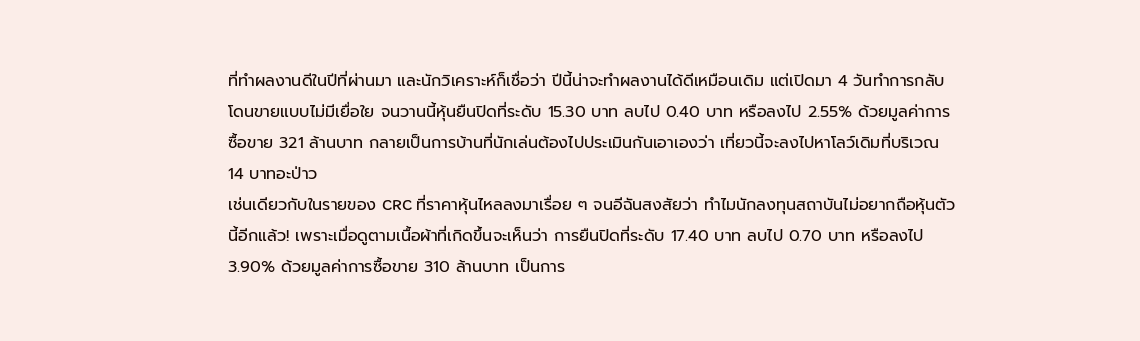ที่ทำผลงานดีในปีที่ผ่านมา และนักวิเคราะห์ก็เชื่อว่า ปีนี้น่าจะทำผลงานได้ดีเหมือนเดิม แต่เปิดมา 4 วันทำการกลับโดนขายแบบไม่มีเยื่อใย จนวานนี้หุ้นยืนปิดที่ระดับ 15.30 บาท ลบไป 0.40 บาท หรือลงไป 2.55% ด้วยมูลค่าการซื้อขาย 321 ล้านบาท กลายเป็นการบ้านที่นักเล่นต้องไปประเมินกันเอาเองว่า เที่ยวนี้จะลงไปหาโลว์เดิมที่บริเวณ 14 บาทอะป่าว
เช่นเดียวกับในรายของ CRC ที่ราคาหุ้นไหลลงมาเรื่อย ๆ จนอีฉันสงสัยว่า ทำไมนักลงทุนสถาบันไม่อยากถือหุ้นตัวนี้อีกแล้ว! เพราะเมื่อดูตามเนื้อผ้าที่เกิดขึ้นจะเห็นว่า การยืนปิดที่ระดับ 17.40 บาท ลบไป 0.70 บาท หรือลงไป 3.90% ด้วยมูลค่าการซื้อขาย 310 ล้านบาท เป็นการ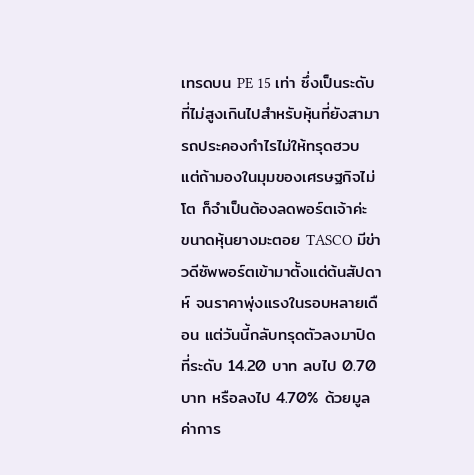เทรดบน PE 15 เท่า ซึ่งเป็นระดับที่ไม่สูงเกินไปสำหรับหุ้นที่ยังสามารถประคองกำไรไม่ให้ทรุดฮวบ แต่ถ้ามองในมุมของเศรษฐกิจไม่โต ก็จำเป็นต้องลดพอร์ตเจ้าค่ะ
ขนาดหุ้นยางมะตอย TASCO มีข่าวดีซัพพอร์ตเข้ามาตั้งแต่ต้นสัปดาห์ จนราคาพุ่งแรงในรอบหลายเดือน แต่วันนี้กลับทรุดตัวลงมาปิดที่ระดับ 14.20 บาท ลบไป 0.70 บาท หรือลงไป 4.70% ด้วยมูลค่าการ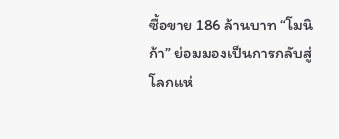ซื้อขาย 186 ล้านบาท “โมนิก้า” ย่อมมองเป็นการกลับสู่โลกแห่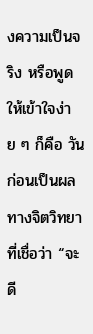งความเป็นจริง หรือพูดให้เข้าใจง่าย ๆ ก็คือ วันก่อนเป็นผลทางจิตวิทยาที่เชื่อว่า “จะดี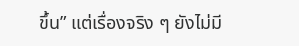ขึ้น” แต่เรื่องจริง ๆ ยังไม่มี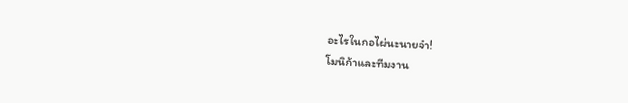อะไรในกอไผ่นะนายจ๋า!
โมนิก้าและทีมงาน